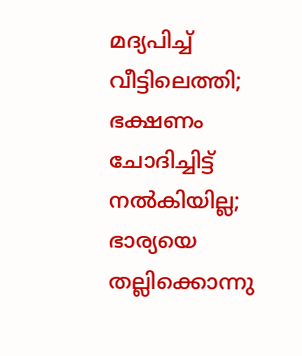മദ്യപിച്ച് വീട്ടിലെത്തി; ഭക്ഷണം ചോദിച്ചിട്ട് നല്‍കിയില്ല; ഭാര്യയെ തല്ലിക്കൊന്നു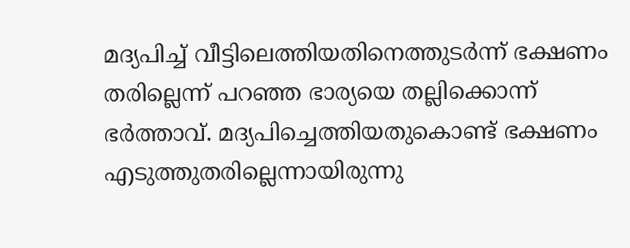മദ്യപിച്ച് വീട്ടിലെത്തിയതിനെത്തുടര്‍ന്ന് ഭക്ഷണം തരില്ലെന്ന് പറഞ്ഞ ഭാര്യയെ തല്ലിക്കൊന്ന് ഭര്‍ത്താവ്. മദ്യപിച്ചെത്തിയതുകൊണ്ട് ഭക്ഷണം എടുത്തുതരില്ലെന്നായിരുന്നു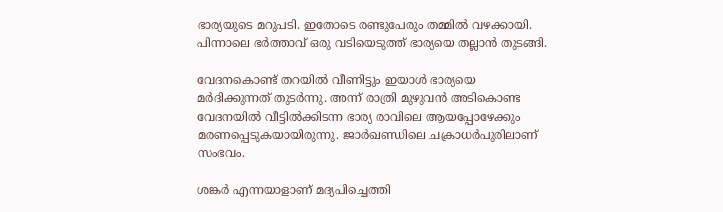ഭാര്യയുടെ മറുപടി. ഇതോടെ രണ്ടുപേരും തമ്മില്‍ വഴക്കായി. പിന്നാലെ ഭര്‍ത്താവ് ഒരു വടിയെടുത്ത് ഭാര്യയെ തല്ലാന്‍ തുടങ്ങി.

വേദനകൊണ്ട് തറയില്‍ വീണിട്ടും ഇയാള്‍ ഭാര്യയെ മര്‍ദിക്കുന്നത് തുടര്‍ന്നു. അന്ന് രാത്രി മുഴുവന്‍ അടികൊണ്ട വേദനയില്‍ വീട്ടില്‍ക്കിടന്ന ഭാര്യ രാവിലെ ആയപ്പോഴേക്കും മരണപ്പെടുകയായിരുന്നു. ജാര്‍ഖണ്ഡിലെ ചക്രാധര്‍പുരിലാണ് സംഭവം.

ശങ്കര്‍ എന്നയാളാണ് മദ്യപിച്ചെത്തി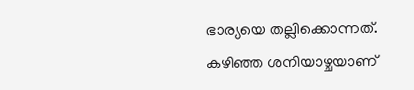ഭാര്യയെ തല്ലിക്കൊന്നത്. കഴിഞ്ഞ ശനിയാഴ്ചയാണ്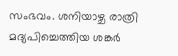സംഭവം. ശനിയാഴ്ച രാത്രി മദ്യപിച്ചെത്തിയ ശങ്കര്‍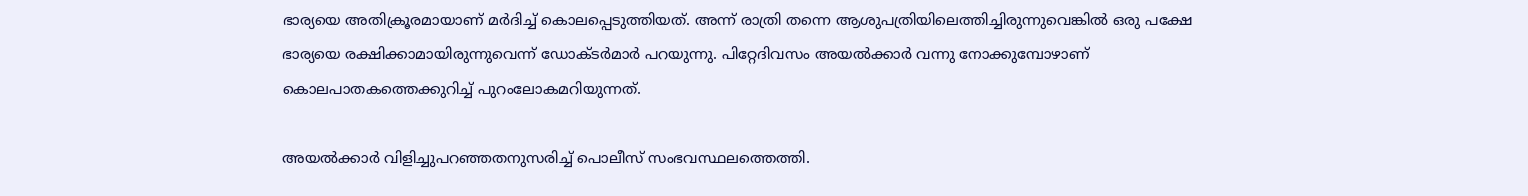ഭാര്യയെ അതിക്രൂരമായാണ് മര്‍ദിച്ച് കൊലപ്പെടുത്തിയത്. അന്ന് രാത്രി തന്നെ ആശുപത്രിയിലെത്തിച്ചിരുന്നുവെങ്കില്‍ ഒരു പക്ഷേ ഭാര്യയെ രക്ഷിക്കാമായിരുന്നുവെന്ന് ഡോക്ടര്‍മാര്‍ പറയുന്നു. പിറ്റേദിവസം അയല്‍ക്കാര്‍ വന്നു നോക്കുമ്പോഴാണ് കൊലപാതകത്തെക്കുറിച്ച് പുറംലോകമറിയുന്നത്.

അയല്‍ക്കാര്‍ വിളിച്ചുപറഞ്ഞതനുസരിച്ച് പൊലീസ് സംഭവസ്ഥലത്തെത്തി.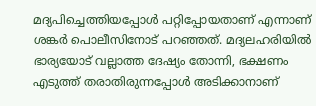മദ്യപിച്ചെത്തിയപ്പോള്‍ പറ്റിപ്പോയതാണ് എന്നാണ് ശങ്കര്‍ പൊലീസിനോട് പറഞ്ഞത്. മദ്യലഹരിയില്‍ ഭാര്യയോട് വല്ലാത്ത ദേഷ്യം തോന്നി, ഭക്ഷണം എടുത്ത് തരാതിരുന്നപ്പോള്‍ അടിക്കാനാണ്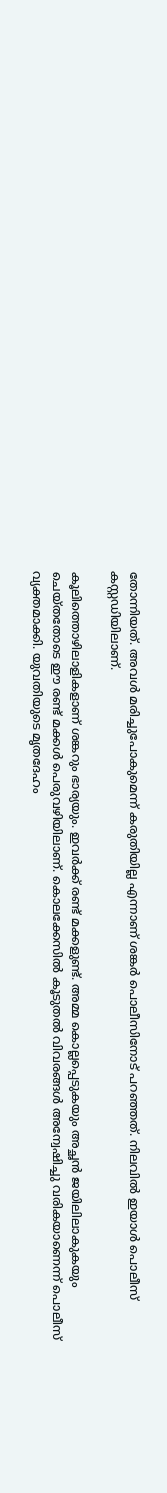തോന്നിയത്. അവള്‍ മരിച്ചുപോകുമെന്ന് കരുതിയില്ല എന്നാണ് ശങ്കര്‍ പൊലീസിനോട് പറഞ്ഞത്. നിലവില്‍ ഇയാള്‍ പൊലീസ് കസ്റ്റഡിയിലാണ്.

കൂലിത്തൊഴിലാളികളാണ് ശങ്കറും ഭാര്യയും. ഇവര്‍ക്ക് രണ്ട് മക്കളുണ്ട്. അമ്മ കൊല്ലപ്പെടുകയും അച്ഛന്‍ ജയിലിലാകുകയും ചെയ്തതോടെ ഈ രണ്ട് മക്കള്‍ പെരുവഴിയിലാണ്. കൊലക്കേസില്‍ കൂടുതല്‍ വിവരങ്ങള്‍ അന്വേഷിച്ചു വരികയാണെന്ന് പൊലീസ് വ്യക്തമാക്കി. യുവതിയുടെ മൃതദേഹം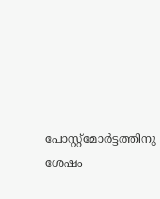പോസ്റ്റ്മോര്‍ട്ടത്തിനു ശേഷം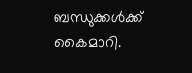ബന്ധുക്കള്‍ക്ക് കൈമാറി.